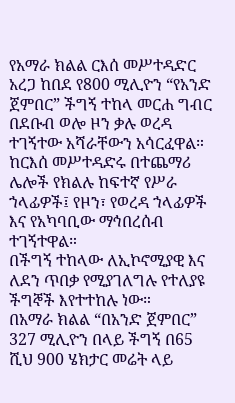የአማራ ክልል ርእሰ መሥተዳድር አረጋ ከበደ የ800 ሚሊዮን “የአንድ ጀምበር” ችግኝ ተከላ መርሐ ግብር በደቡብ ወሎ ዞን ቃሉ ወረዳ ተገኝተው አሻራቸውን አሳርፈዋል።
ከርእሰ መሥተዳድሩ በተጨማሪ ሌሎች የክልሉ ከፍተኛ የሥራ ኀላፊዎች፤ የዞን፣ የወረዳ ኀላፊዎች እና የአካባቢው ማኅበረሰብ ተገኝተዋል።
በችግኝ ተከላው ለኢኮኖሚያዊ እና ለደን ጥበቃ የሚያገለግሉ የተለያዩ ችግኞች እየተተከሉ ነው።
በአማራ ክልል “በአንድ ጀምበር” 327 ሚሊዮን በላይ ችግኝ በ65 ሺህ 900 ሄክታር መሬት ላይ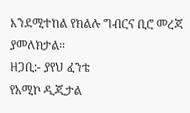እንደሚተከል የክልሉ ግብርና ቢሮ መረጃ ያመለክታል።
ዘጋቢ:- ያየህ ፈንቴ
የአሚኮ ዲጂታል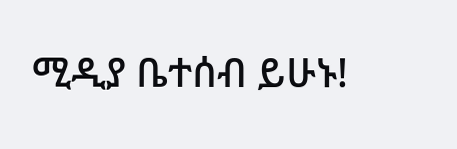ሚዲያ ቤተሰብ ይሁኑ!